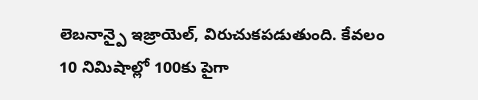లెబనాన్పై ఇజ్రాయెల్, విరుచుకపడుతుంది. కేవలం 10 నిమిషాల్లో 100కు పైగా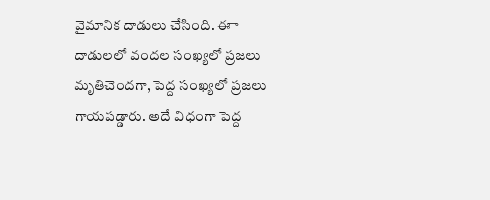వైమానిక దాడులు చేసింది. ఈా దాడులలో వందల సంఖ్యలో ప్రజలు మృతిచెందగా, పెద్ద సంఖ్యలో ప్రజలు గాయపడ్డారు. అదే విధంగా పెద్ద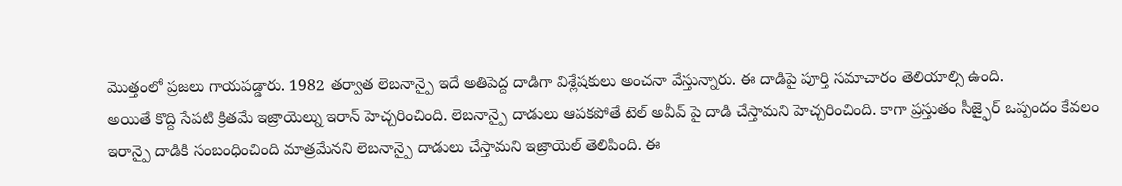మెుత్తంలో ప్రజలు గాయపడ్డారు. 1982 తర్వాత లెబనాన్పై ఇదే అతిపెద్ద దాడిగా విశ్లేషకులు అంచనా వేస్తున్నారు. ఈ దాడిపై పూర్తి సమాచారం తెలియాల్సి ఉంది.
అయితే కొద్ది సేపటి క్రితమే ఇజ్రాయెల్ను ఇరాన్ హెచ్చరించింది. లెబనాన్పై దాడులు ఆపకపోతే టెల్ అవీవ్ పై దాడి చేస్తామని హెచ్చరించింది. కాగా ప్రస్తుతం సీజ్ఫైర్ ఒప్పందం కేవలం ఇరాన్పై దాడికి సంబంధించింది మాత్రమేనని లెబనాన్పై దాడులు చేస్తామని ఇజ్రాయెల్ తెలిపింది. ఈ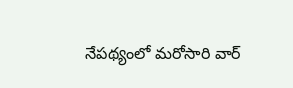నేపథ్యంలో మరోసారి వార్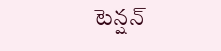టెన్షన్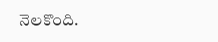నెలకొంది.